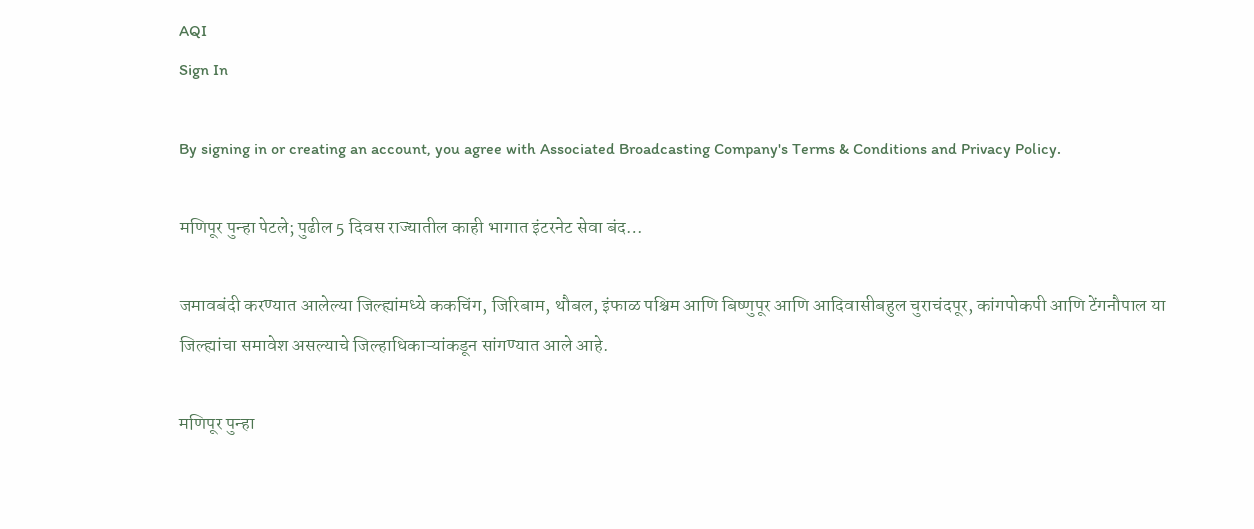AQI
Sign In

By signing in or creating an account, you agree with Associated Broadcasting Company's Terms & Conditions and Privacy Policy.

मणिपूर पुन्हा पेटले; पुढील 5 दिवस राज्यातील काही भागात इंटरनेट सेवा बंद…

जमावबंदी करण्यात आलेल्या जिल्ह्यांमध्ये ककचिंग, जिरिबाम, थौबल, इंफाळ पश्चिम आणि बिष्णुपूर आणि आदिवासीबहुल चुराचंदपूर, कांगपोकपी आणि टेंगनौपाल या जिल्ह्यांचा समावेश असल्याचे जिल्हाधिकाऱ्यांकडून सांगण्यात आले आहे.

मणिपूर पुन्हा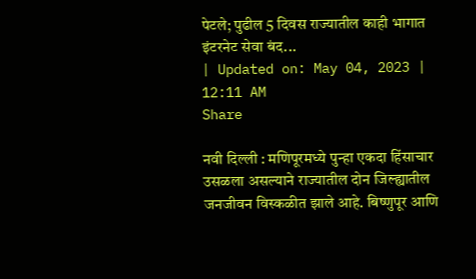पेटले; पुढील 5 दिवस राज्यातील काही भागात इंटरनेट सेवा बंद...
| Updated on: May 04, 2023 | 12:11 AM
Share

नवी दिल्ली : मणिपूरमध्ये पुन्हा एकदा हिंसाचार उसळला असल्याने राज्यातील दोन जिल्ह्यातील जनजीवन विस्कळीत झाले आहे. बिष्णुपूर आणि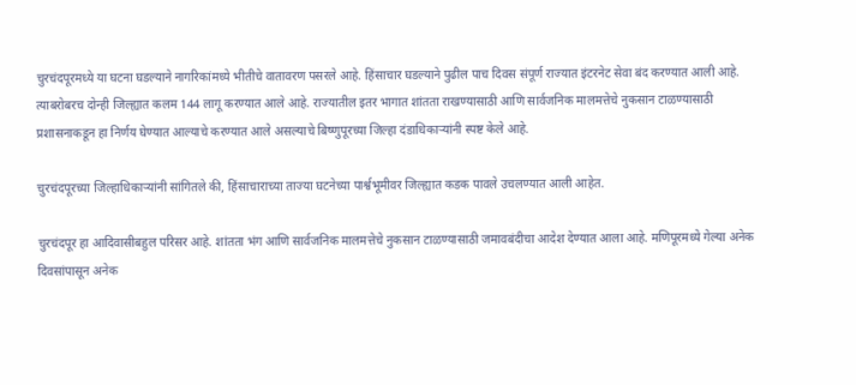चुरचंदपूरमध्ये या घटना घडल्याने नागरिकांमध्ये भीतीचे वातावरण पसरले आहे. हिंसाचार घडल्याने पुढील पाच दिवस संपूर्ण राज्यात इंटरनेट सेवा बंद करण्यात आली आहे. त्याबरोबरच दोन्ही जिल्ह्यात कलम 144 लागू करण्यात आले आहे. राज्यातील इतर भागात शांतता राखण्यासाठी आणि सार्वजनिक मालमत्तेचे नुकसान टाळण्यासाठी प्रशासनाकडून हा निर्णय घेण्यात आल्याचे करण्यात आले असल्याचे बिष्णुपूरच्या जिल्हा दंडाधिकाऱ्यांनी स्पष्ट केले आहे.

चुरचंदपूरच्या जिल्हाधिकाऱ्यांनी सांगितले की, हिंसाचाराच्या ताज्या घटनेच्या पार्श्वभूमीवर जिल्ह्यात कडक पावले उचलण्यात आली आहेत.

चुरचंदपूर हा आदिवासीबहुल परिसर आहे. शांतता भंग आणि सार्वजनिक मालमत्तेचे नुकसान टाळण्यासाठी जमावबंदीचा आदेश देण्यात आला आहे. मणिपूरमध्ये गेल्या अनेक दिवसांपासून अनेक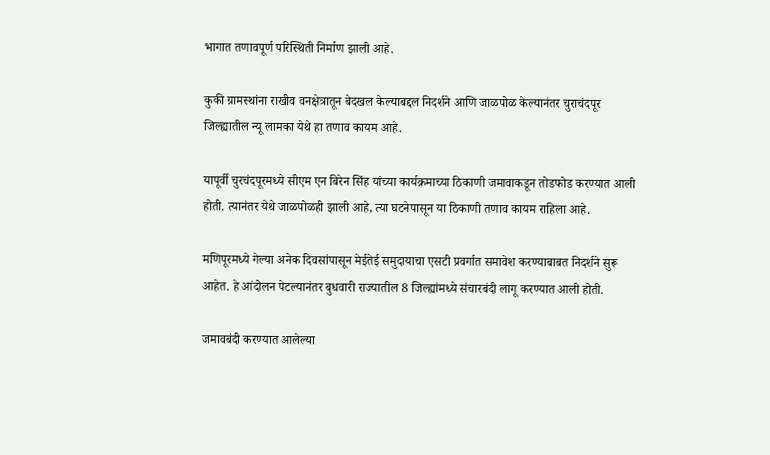भागात तणावपूर्ण परिस्थिती निर्माण झाली आहे.

कुकी ग्रामस्थांना राखीव वनक्षेत्रातून बेदखल केल्याबद्दल निदर्शने आणि जाळपोळ केल्यानंतर चुराचंदपूर जिल्ह्यातील न्यू लामका येथे हा तणाव कायम आहे.

यापूर्वी चुरचंदपूरमध्ये सीएम एन बिरेन सिंह यांच्या कार्यक्रमाच्या ठिकाणी जमावाकडून तोडफोड करण्यात आली होती. त्यानंतर येथे जाळपोळही झाली आहे, त्या घटनेपासून या ठिकाणी तणाव कायम राहिला आहे.

मणिपूरमध्ये गेल्या अनेक दिवसांपासून मेईतेई समुदायाचा एसटी प्रवर्गात समावेश करण्याबाबत निदर्शने सुरू आहेत. हे आंदोलन पेटल्यानंतर बुधवारी राज्यातील 8 जिल्ह्यांमध्ये संचारबंदी लागू करण्यात आली होती.

जमावबंदी करण्यात आलेल्या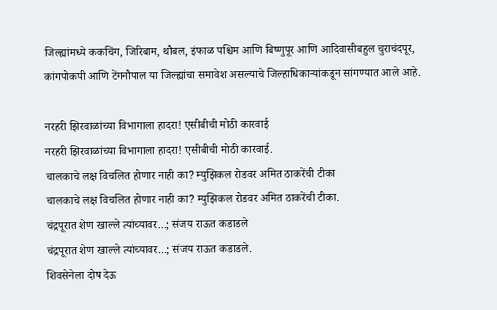जिल्ह्यांमध्ये ककचिंग, जिरिबाम, थौबल, इंफाळ पश्चिम आणि बिष्णुपूर आणि आदिवासीबहुल चुराचंदपूर, कांगपोकपी आणि टेंगनौपाल या जिल्ह्यांचा समावेश असल्याचे जिल्हाधिकाऱ्यांकडून सांगण्यात आले आहे.

नरहरी झिरवाळांच्या विभागाला हादरा! एसीबीची मोठी कारवाई
नरहरी झिरवाळांच्या विभागाला हादरा! एसीबीची मोठी कारवाई.
चालकाचे लक्ष विचलित होणार नाही का? म्युझिकल रोडवर अमित ठाकरेंची टीका
चालकाचे लक्ष विचलित होणार नाही का? म्युझिकल रोडवर अमित ठाकरेंची टीका.
चंद्रपूरात शेण खाल्ले त्यांच्यावर...; संजय राऊत कडाडले
चंद्रपूरात शेण खाल्ले त्यांच्यावर...; संजय राऊत कडाडले.
शिवसेनेला दोष देऊ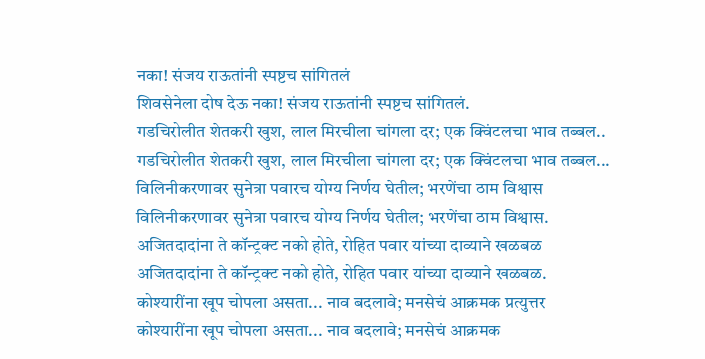नका! संजय राऊतांनी स्पष्टच सांगितलं
शिवसेनेला दोष देऊ नका! संजय राऊतांनी स्पष्टच सांगितलं.
गडचिरोलीत शेतकरी खुश, लाल मिरचीला चांगला दर; एक क्विंटलचा भाव तब्बल..
गडचिरोलीत शेतकरी खुश, लाल मिरचीला चांगला दर; एक क्विंटलचा भाव तब्बल...
विलिनीकरणावर सुनेत्रा पवारच योग्य निर्णय घेतील; भरणेंचा ठाम विश्वास
विलिनीकरणावर सुनेत्रा पवारच योग्य निर्णय घेतील; भरणेंचा ठाम विश्वास.
अजितदादांना ते कॉन्ट्रक्ट नको होते, रोहित पवार यांच्या दाव्याने खळबळ
अजितदादांना ते कॉन्ट्रक्ट नको होते, रोहित पवार यांच्या दाव्याने खळबळ.
कोश्यारींना खूप चोपला असता... नाव बदलावे; मनसेचं आक्रमक प्रत्युत्तर
कोश्यारींना खूप चोपला असता... नाव बदलावे; मनसेचं आक्रमक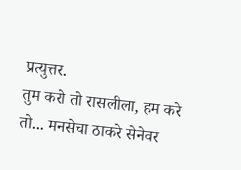प्रत्युत्तर.
तुम करो तो रासलीला, हम करे तो... मनसेचा ठाकरे सेनेवर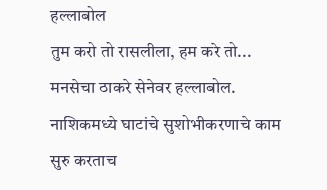हल्लाबोल
तुम करो तो रासलीला, हम करे तो... मनसेचा ठाकरे सेनेवर हल्लाबोल.
नाशिकमध्ये घाटांचे सुशोभीकरणाचे काम सुरु करताच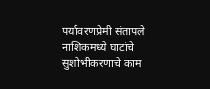पर्यावरणप्रेमी संतापले
नाशिकमध्ये घाटांचे सुशोभीकरणाचे काम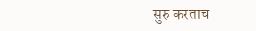सुरु करताच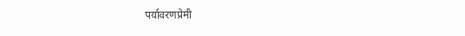पर्यावरणप्रेमी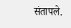संतापले.